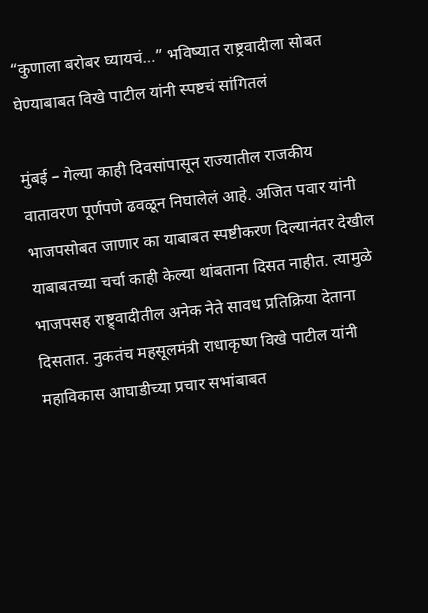“कुणाला बरोबर घ्यायचं…” भविष्यात राष्ट्रवादीला सोबत घेण्याबाबत विखे पाटील यांनी स्पष्टचं सांगितलं

मुंबई – गेल्या काही दिवसांपासून राज्यातील राजकीय वातावरण पूर्णपणे ढवळून निघालेलं आहे. अजित पवार यांनी भाजपसोबत जाणार का याबाबत स्पष्टीकरण दिल्यानंतर देखील याबाबतच्या चर्चा काही केल्या थांबताना दिसत नाहीत. त्यामुळे भाजपसह राष्ट्र्वादीतील अनेक नेते सावध प्रतिक्रिया देताना दिसतात. नुकतंच महसूलमंत्री राधाकृष्ण विखे पाटील यांनी महाविकास आघाडीच्या प्रचार सभांबाबत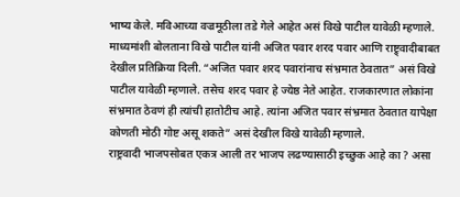भाष्य केले. मविआच्या वज्रमूठीला तडे गेले आहेत असं विखे पाटील यावेळी म्हणाले.
माध्यमांशी बोलताना विखे पाटील यांनी अजित पवार शरद पवार आणि राष्ट्र्वादीबाबत देखील प्रतिक्रिया दिली. “अजित पवार शरद पवारांनाच संभ्रमात ठेवतात” असं विखे पाटील यावेळी म्हणाले. तसेच शरद पवार हे ज्येष्ठ नेते आहेत. राजकारणात लोकांना संभ्रमात ठेवणं ही त्यांची हातोटीच आहे. त्यांना अजित पवार संभ्रमात ठेवतात यापेक्षा कोणती मोठी गोष्ट असू शकते” असं देखील विखे यावेळी म्हणाले.
राष्ट्रवादी भाजपसोबत एकत्र आली तर भाजप लढण्यासाठी इच्छुक आहे का ? असा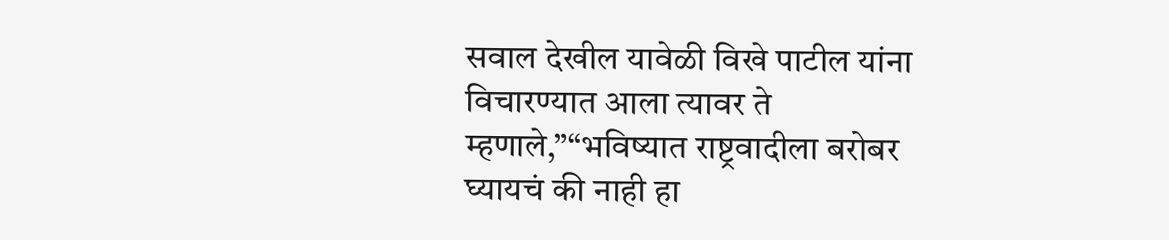सवाल देखील यावेळी विखे पाटील यांना विचारण्यात आला त्यावर ते म्हणाले,”“भविष्यात राष्ट्रवादीला बरोबर घ्यायचं की नाही हा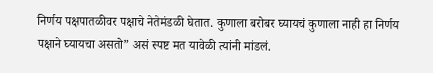निर्णय पक्षपातळीवर पक्षाचे नेतेमंडळी घेतात. कुणाला बरोबर घ्यायचं कुणाला नाही हा निर्णय पक्षाने घ्यायचा असतो” असं स्पष्ट मत यावेळी त्यांनी मांडलं.